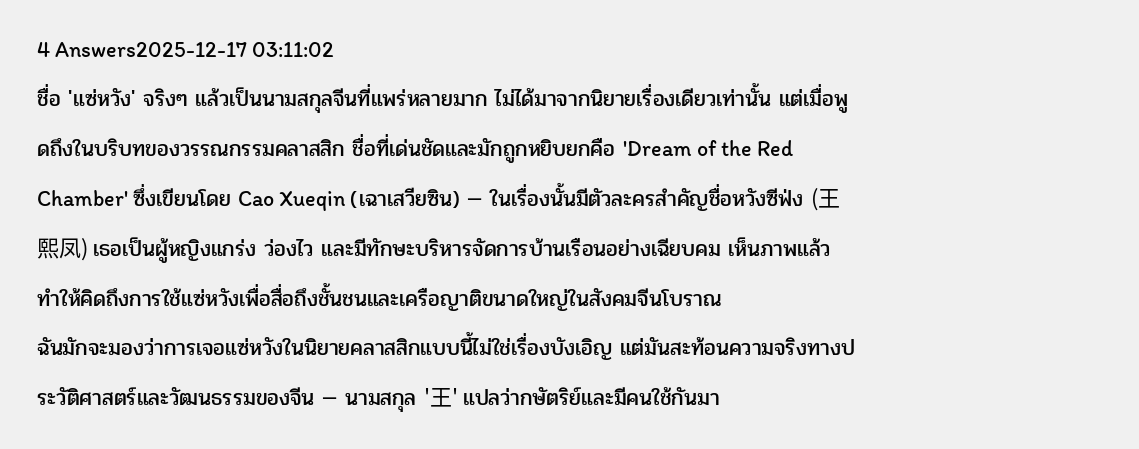4 Answers2025-12-17 03:11:02
ชื่อ 'แซ่หวัง' จริงๆ แล้วเป็นนามสกุลจีนที่แพร่หลายมาก ไม่ได้มาจากนิยายเรื่องเดียวเท่านั้น แต่เมื่อพูดถึงในบริบทของวรรณกรรมคลาสสิก ชื่อที่เด่นชัดและมักถูกหยิบยกคือ 'Dream of the Red Chamber' ซึ่งเขียนโดย Cao Xueqin (เฉาเสวียซิน) — ในเรื่องนั้นมีตัวละครสำคัญชื่อหวังซีฟ่ง (王熙凤) เธอเป็นผู้หญิงแกร่ง ว่องไว และมีทักษะบริหารจัดการบ้านเรือนอย่างเฉียบคม เห็นภาพแล้วทำให้คิดถึงการใช้แซ่หวังเพื่อสื่อถึงชั้นชนและเครือญาติขนาดใหญ่ในสังคมจีนโบราณ
ฉันมักจะมองว่าการเจอแซ่หวังในนิยายคลาสสิกแบบนี้ไม่ใช่เรื่องบังเอิญ แต่มันสะท้อนความจริงทางประวัติศาสตร์และวัฒนธรรมของจีน — นามสกุล '王' แปลว่ากษัตริย์และมีคนใช้กันมา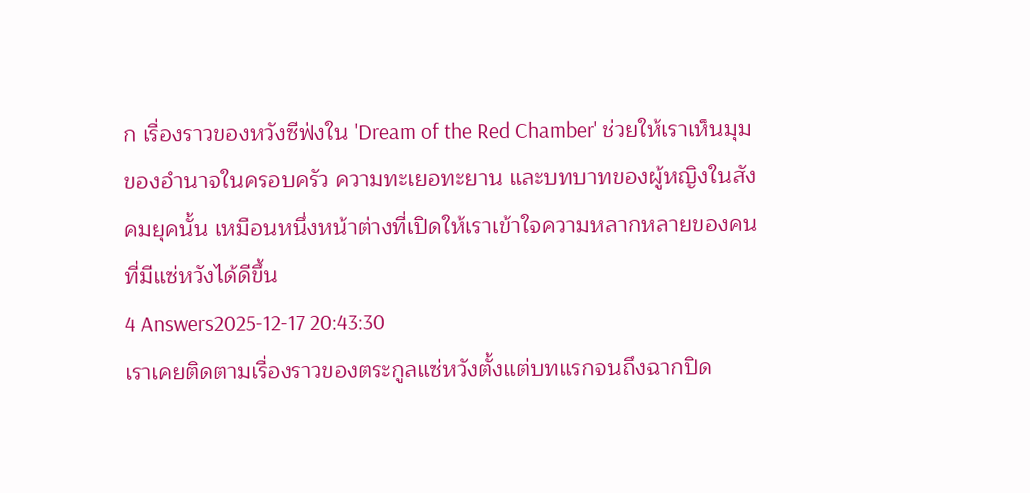ก เรื่องราวของหวังซีฟ่งใน 'Dream of the Red Chamber' ช่วยให้เราเห็นมุมของอำนาจในครอบครัว ความทะเยอทะยาน และบทบาทของผู้หญิงในสังคมยุคนั้น เหมือนหนึ่งหน้าต่างที่เปิดให้เราเข้าใจความหลากหลายของคนที่มีแซ่หวังได้ดีขึ้น
4 Answers2025-12-17 20:43:30
เราเคยติดตามเรื่องราวของตระกูลแซ่หวังตั้งแต่บทแรกจนถึงฉากปิด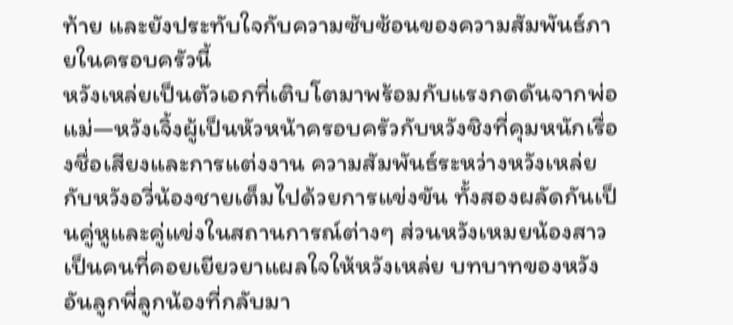ท้าย และยังประทับใจกับความซับซ้อนของความสัมพันธ์ภายในครอบครัวนี้
หวังเหล่ยเป็นตัวเอกที่เติบโตมาพร้อมกับแรงกดดันจากพ่อแม่—หวังเจิ้งผู้เป็นหัวหน้าครอบครัวกับหวังชิงที่คุมหนักเรื่องชื่อเสียงและการแต่งงาน ความสัมพันธ์ระหว่างหวังเหล่ยกับหวังอวี่น้องชายเต็มไปด้วยการแข่งขัน ทั้งสองผลัดกันเป็นคู่หูและคู่แข่งในสถานการณ์ต่างๆ ส่วนหวังเหมยน้องสาวเป็นคนที่คอยเยียวยาแผลใจให้หวังเหล่ย บทบาทของหวังอันลูกพี่ลูกน้องที่กลับมา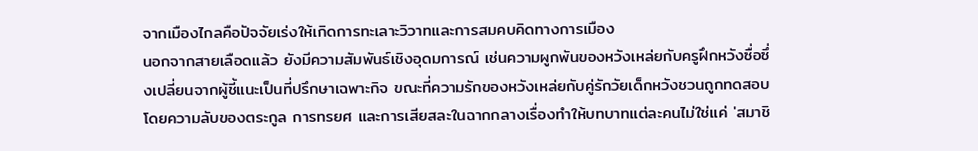จากเมืองไกลคือปัจจัยเร่งให้เกิดการทะเลาะวิวาทและการสมคบคิดทางการเมือง
นอกจากสายเลือดแล้ว ยังมีความสัมพันธ์เชิงอุดมการณ์ เช่นความผูกพันของหวังเหล่ยกับครูฝึกหวังซื่อซึ่งเปลี่ยนจากผู้ชี้แนะเป็นที่ปรึกษาเฉพาะกิจ ขณะที่ความรักของหวังเหล่ยกับคู่รักวัยเด็กหวังชวนถูกทดสอบโดยความลับของตระกูล การทรยศ และการเสียสละในฉากกลางเรื่องทำให้บทบาทแต่ละคนไม่ใช่แค่ 'สมาชิ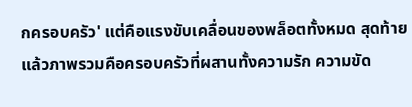กครอบครัว' แต่คือแรงขับเคลื่อนของพล็อตทั้งหมด สุดท้ายแล้วภาพรวมคือครอบครัวที่ผสานทั้งความรัก ความขัด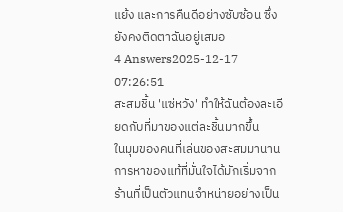แย้ง และการคืนดีอย่างซับซ้อน ซึ่งยังคงติดตาฉันอยู่เสมอ
4 Answers2025-12-17 07:26:51
สะสมชิ้น 'แซ่หวัง' ทำให้ฉันต้องละเอียดกับที่มาของแต่ละชิ้นมากขึ้น
ในมุมของคนที่เล่นของสะสมมานาน การหาของแท้ที่มั่นใจได้มักเริ่มจากร้านที่เป็นตัวแทนจำหน่ายอย่างเป็น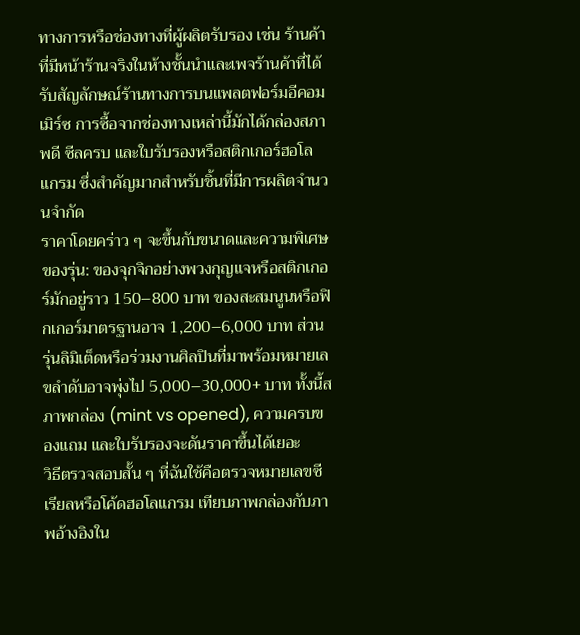ทางการหรือช่องทางที่ผู้ผลิตรับรอง เช่น ร้านค้าที่มีหน้าร้านจริงในห้างชั้นนำและเพจร้านค้าที่ได้รับสัญลักษณ์ร้านทางการบนแพลตฟอร์มอีคอมเมิร์ซ การซื้อจากช่องทางเหล่านี้มักได้กล่องสภาพดี ซีลครบ และใบรับรองหรือสติกเกอร์ฮอโลแกรม ซึ่งสำคัญมากสำหรับชิ้นที่มีการผลิตจำนวนจำกัด
ราคาโดยคร่าว ๆ จะขึ้นกับขนาดและความพิเศษของรุ่น: ของจุกจิกอย่างพวงกุญแจหรือสติกเกอร์มักอยู่ราว 150–800 บาท ของสะสมนูนหรือฟิกเกอร์มาตรฐานอาจ 1,200–6,000 บาท ส่วนรุ่นลิมิเต็ดหรือร่วมงานศิลปินที่มาพร้อมหมายเลขลำดับอาจพุ่งไป 5,000–30,000+ บาท ทั้งนี้สภาพกล่อง (mint vs opened), ความครบของแถม และใบรับรองจะดันราคาขึ้นได้เยอะ
วิธีตรวจสอบสั้น ๆ ที่ฉันใช้คือตรวจหมายเลขซีเรียลหรือโค้ดฮอโลแกรม เทียบภาพกล่องกับภาพอ้างอิงใน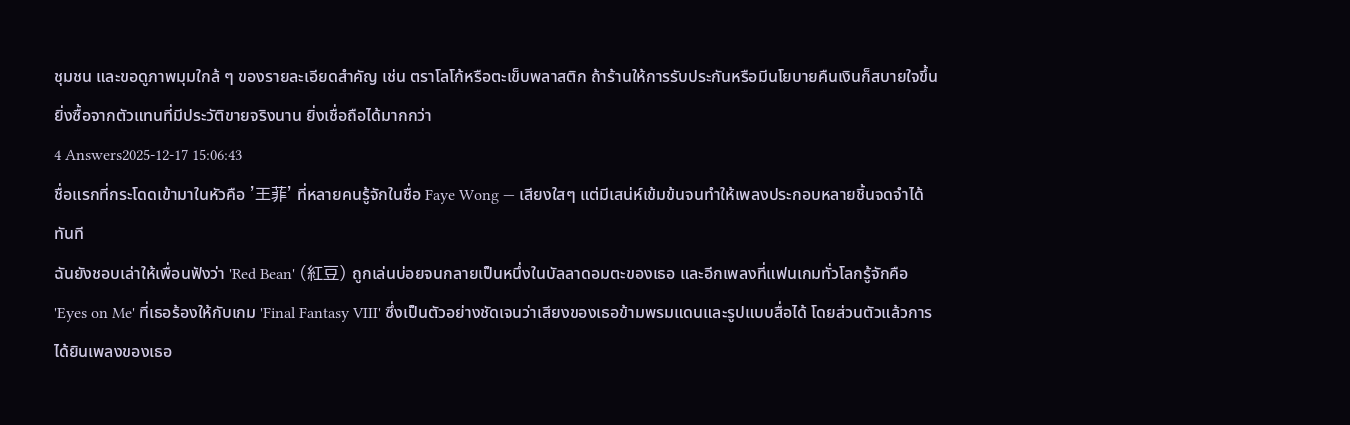ชุมชน และขอดูภาพมุมใกล้ ๆ ของรายละเอียดสำคัญ เช่น ตราโลโก้หรือตะเข็บพลาสติก ถ้าร้านให้การรับประกันหรือมีนโยบายคืนเงินก็สบายใจขึ้น ยิ่งซื้อจากตัวแทนที่มีประวัติขายจริงนาน ยิ่งเชื่อถือได้มากกว่า
4 Answers2025-12-17 15:06:43
ชื่อแรกที่กระโดดเข้ามาในหัวคือ '王菲' ที่หลายคนรู้จักในชื่อ Faye Wong — เสียงใสๆ แต่มีเสน่ห์เข้มข้นจนทำให้เพลงประกอบหลายชิ้นจดจำได้ทันที
ฉันยังชอบเล่าให้เพื่อนฟังว่า 'Red Bean' (紅豆) ถูกเล่นบ่อยจนกลายเป็นหนึ่งในบัลลาดอมตะของเธอ และอีกเพลงที่แฟนเกมทั่วโลกรู้จักคือ 'Eyes on Me' ที่เธอร้องให้กับเกม 'Final Fantasy VIII' ซึ่งเป็นตัวอย่างชัดเจนว่าเสียงของเธอข้ามพรมแดนและรูปแบบสื่อได้ โดยส่วนตัวแล้วการได้ยินเพลงของเธอ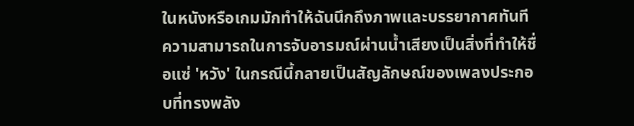ในหนังหรือเกมมักทำให้ฉันนึกถึงภาพและบรรยากาศทันที ความสามารถในการจับอารมณ์ผ่านน้ำเสียงเป็นสิ่งที่ทำให้ชื่อแซ่ 'หวัง' ในกรณีนี้กลายเป็นสัญลักษณ์ของเพลงประกอบที่ทรงพลัง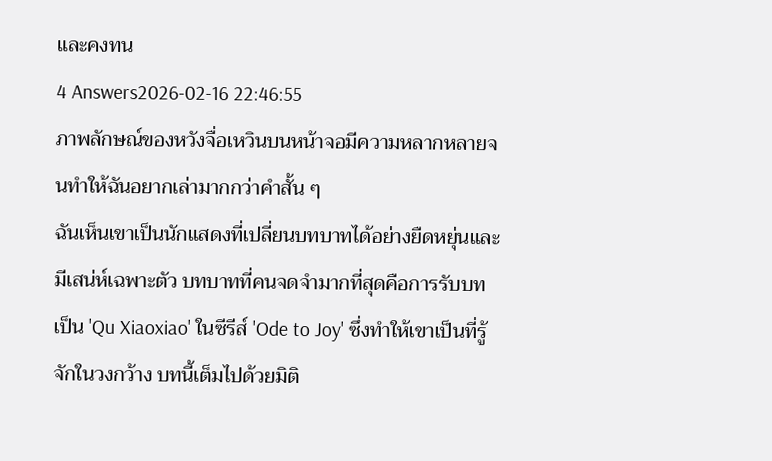และคงทน
4 Answers2026-02-16 22:46:55
ภาพลักษณ์ของหวังจื่อเหวินบนหน้าจอมีความหลากหลายจนทำให้ฉันอยากเล่ามากกว่าคำสั้น ๆ
ฉันเห็นเขาเป็นนักแสดงที่เปลี่ยนบทบาทได้อย่างยืดหยุ่นและมีเสน่ห์เฉพาะตัว บทบาทที่คนจดจำมากที่สุดคือการรับบทเป็น 'Qu Xiaoxiao' ในซีรีส์ 'Ode to Joy' ซึ่งทำให้เขาเป็นที่รู้จักในวงกว้าง บทนี้เต็มไปด้วยมิติ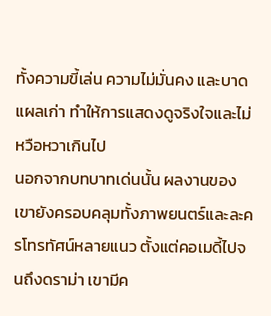ทั้งความขี้เล่น ความไม่มั่นคง และบาดแผลเก่า ทำให้การแสดงดูจริงใจและไม่หวือหวาเกินไป
นอกจากบทบาทเด่นนั้น ผลงานของเขายังครอบคลุมทั้งภาพยนตร์และละครโทรทัศน์หลายแนว ตั้งแต่คอเมดี้ไปจนถึงดราม่า เขามีค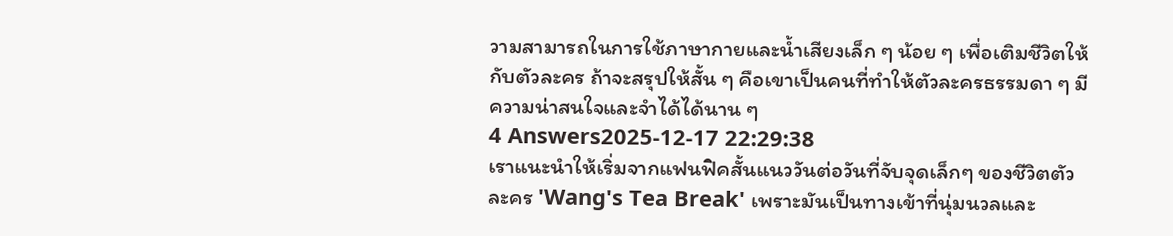วามสามารถในการใช้ภาษากายและน้ำเสียงเล็ก ๆ น้อย ๆ เพื่อเติมชีวิตให้กับตัวละคร ถ้าจะสรุปให้สั้น ๆ คือเขาเป็นคนที่ทำให้ตัวละครธรรมดา ๆ มีความน่าสนใจและจำได้ได้นาน ๆ
4 Answers2025-12-17 22:29:38
เราแนะนำให้เริ่มจากแฟนฟิคสั้นแนววันต่อวันที่จับจุดเล็กๆ ของชีวิตตัวละคร 'Wang's Tea Break' เพราะมันเป็นทางเข้าที่นุ่มนวลและ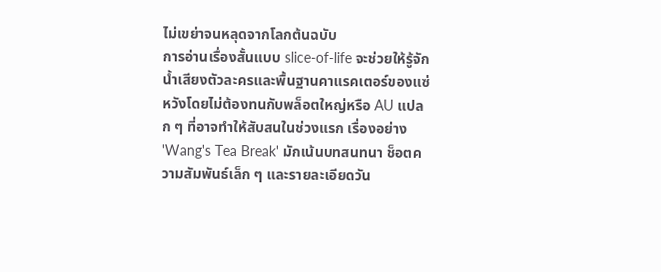ไม่เขย่าจนหลุดจากโลกต้นฉบับ
การอ่านเรื่องสั้นแบบ slice-of-life จะช่วยให้รู้จักน้ำเสียงตัวละครและพื้นฐานคาแรคเตอร์ของแซ่หวังโดยไม่ต้องทนกับพล็อตใหญ่หรือ AU แปลก ๆ ที่อาจทำให้สับสนในช่วงแรก เรื่องอย่าง 'Wang's Tea Break' มักเน้นบทสนทนา ช็อตความสัมพันธ์เล็ก ๆ และรายละเอียดวัน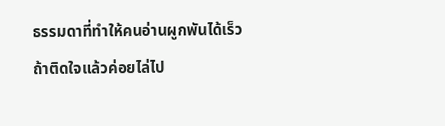ธรรมดาที่ทำให้คนอ่านผูกพันได้เร็ว
ถ้าติดใจแล้วค่อยไล่ไป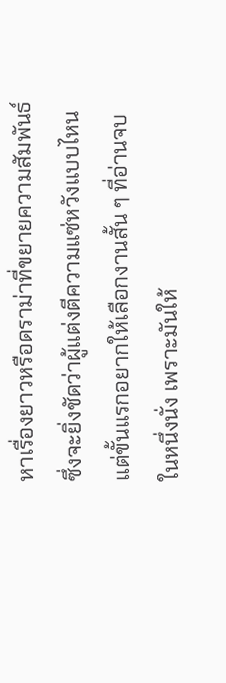หาเรื่องยาวหรือดราม่าที่ขยายความสัมพันธ์ ซึ่งจะยิ่งชัดว่าผู้แต่งตีความแซ่หวังแบบไหน แต่ขั้นแรกอยากให้เลือกงานสั้น ๆ ที่อ่านจบในหนึ่งนั่ง เพราะมันให้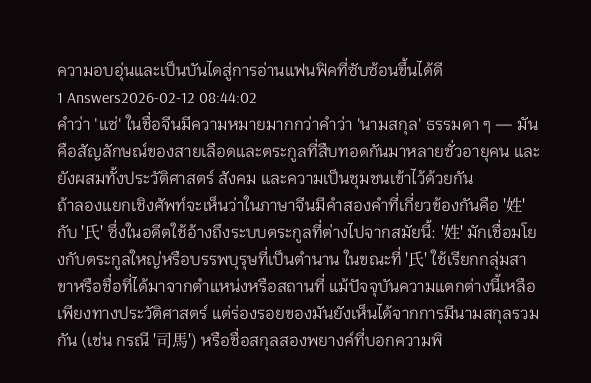ความอบอุ่นและเป็นบันไดสู่การอ่านแฟนฟิคที่ซับซ้อนขึ้นได้ดี
1 Answers2026-02-12 08:44:02
คำว่า 'แซ่' ในชื่อจีนมีความหมายมากกว่าคำว่า 'นามสกุล' ธรรมดา ๆ — มันคือสัญลักษณ์ของสายเลือดและตระกูลที่สืบทอดกันมาหลายชั่วอายุคน และยังผสมทั้งประวัติศาสตร์ สังคม และความเป็นชุมชนเข้าไว้ด้วยกัน
ถ้าลองแยกเชิงศัพท์จะเห็นว่าในภาษาจีนมีคำสองคำที่เกี่ยวข้องกันคือ '姓' กับ '氏' ซึ่งในอดีตใช้อ้างถึงระบบตระกูลที่ต่างไปจากสมัยนี้: '姓' มักเชื่อมโยงกับตระกูลใหญ่หรือบรรพบุรุษที่เป็นตำนาน ในขณะที่ '氏' ใช้เรียกกลุ่มสาขาหรือชื่อที่ได้มาจากตำแหน่งหรือสถานที่ แม้ปัจจุบันความแตกต่างนี้เหลือเพียงทางประวัติศาสตร์ แต่ร่องรอยของมันยังเห็นได้จากการมีนามสกุลรวมกัน (เช่น กรณี '司馬') หรือชื่อสกุลสองพยางค์ที่บอกความพิ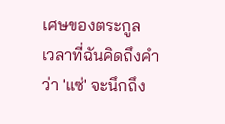เศษของตระกูล
เวลาที่ฉันคิดถึงคำว่า 'แซ่' จะนึกถึง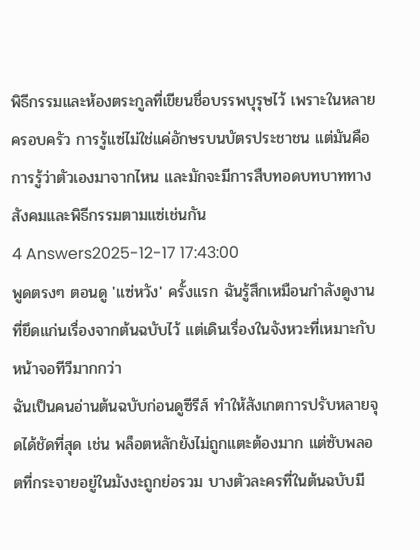พิธีกรรมและห้องตระกูลที่เขียนชื่อบรรพบุรุษไว้ เพราะในหลายครอบครัว การรู้แซ่ไม่ใช่แค่อักษรบนบัตรประชาชน แต่มันคือการรู้ว่าตัวเองมาจากไหน และมักจะมีการสืบทอดบทบาททางสังคมและพิธีกรรมตามแซ่เช่นกัน
4 Answers2025-12-17 17:43:00
พูดตรงๆ ตอนดู 'แซ่หวัง' ครั้งแรก ฉันรู้สึกเหมือนกำลังดูงานที่ยึดแก่นเรื่องจากต้นฉบับไว้ แต่เดินเรื่องในจังหวะที่เหมาะกับหน้าจอทีวีมากกว่า
ฉันเป็นคนอ่านต้นฉบับก่อนดูซีรีส์ ทำให้สังเกตการปรับหลายจุดได้ชัดที่สุด เช่น พล็อตหลักยังไม่ถูกแตะต้องมาก แต่ซับพลอตที่กระจายอยู่ในมังงะถูกย่อรวม บางตัวละครที่ในต้นฉบับมี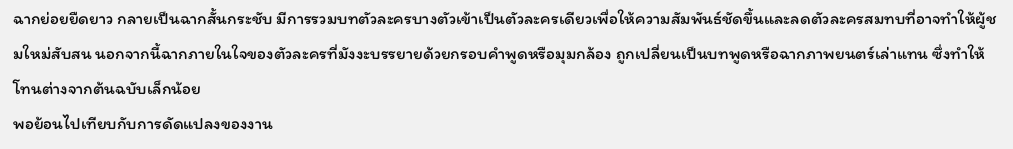ฉากย่อยยืดยาว กลายเป็นฉากสั้นกระชับ มีการรวมบทตัวละครบางตัวเข้าเป็นตัวละครเดียวเพื่อให้ความสัมพันธ์ชัดขึ้นและลดตัวละครสมทบที่อาจทำให้ผู้ชมใหม่สับสน นอกจากนี้ฉากภายในใจของตัวละครที่มังงะบรรยายด้วยกรอบคำพูดหรือมุมกล้อง ถูกเปลี่ยนเป็นบทพูดหรือฉากภาพยนตร์เล่าแทน ซึ่งทำให้โทนต่างจากต้นฉบับเล็กน้อย
พอย้อนไปเทียบกับการดัดแปลงของงาน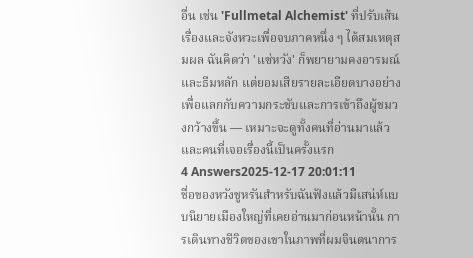อื่น เช่น 'Fullmetal Alchemist' ที่ปรับเส้นเรื่องและจังหวะเพื่อจบภาคหนึ่ง ๆ ได้สมเหตุสมผล ฉันคิดว่า 'แซ่หวัง' ก็พยายามคงอารมณ์และธีมหลัก แต่ยอมเสียรายละเอียดบางอย่างเพื่อแลกกับความกระชับและการเข้าถึงผู้ชมวงกว้างขึ้น — เหมาะจะดูทั้งคนที่อ่านมาแล้วและคนที่เจอเรื่องนี้เป็นครั้งแรก
4 Answers2025-12-17 20:01:11
ชื่อของหวังชูหรันสำหรับฉันฟังแล้วมีเสน่ห์แบบนิยายเมืองใหญ่ที่เคยอ่านมาก่อนหน้านั้น การเดินทางชีวิตของเขาในภาพที่ผมจินตนาการ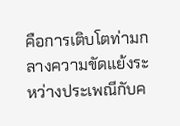คือการเติบโตท่ามกลางความขัดแย้งระหว่างประเพณีกับค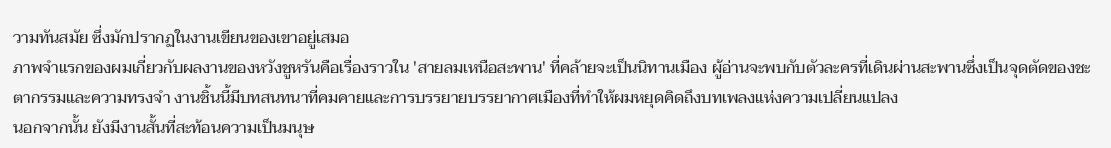วามทันสมัย ซึ่งมักปรากฏในงานเขียนของเขาอยู่เสมอ
ภาพจำแรกของผมเกี่ยวกับผลงานของหวังชูหรันคือเรื่องราวใน 'สายลมเหนือสะพาน' ที่คล้ายจะเป็นนิทานเมือง ผู้อ่านจะพบกับตัวละครที่เดินผ่านสะพานซึ่งเป็นจุดตัดของชะตากรรมและความทรงจำ งานชิ้นนี้มีบทสนทนาที่คมคายและการบรรยายบรรยากาศเมืองที่ทำให้ผมหยุดคิดถึงบทเพลงแห่งความเปลี่ยนแปลง
นอกจากนั้น ยังมีงานสั้นที่สะท้อนความเป็นมนุษ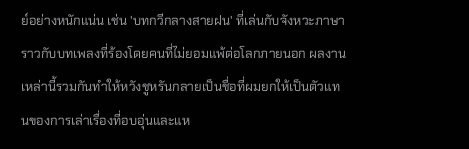ย์อย่างหนักแน่น เช่น 'บทกวีกลางสายฝน' ที่เล่นกับจังหวะภาษาราวกับบทเพลงที่ร้องโดยคนที่ไม่ยอมแพ้ต่อโลกภายนอก ผลงานเหล่านี้รวมกันทำให้หวังชูหรันกลายเป็นชื่อที่ผมยกให้เป็นตัวแทนของการเล่าเรื่องที่อบอุ่นและแห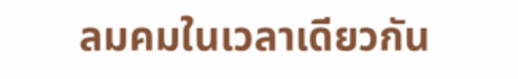ลมคมในเวลาเดียวกัน